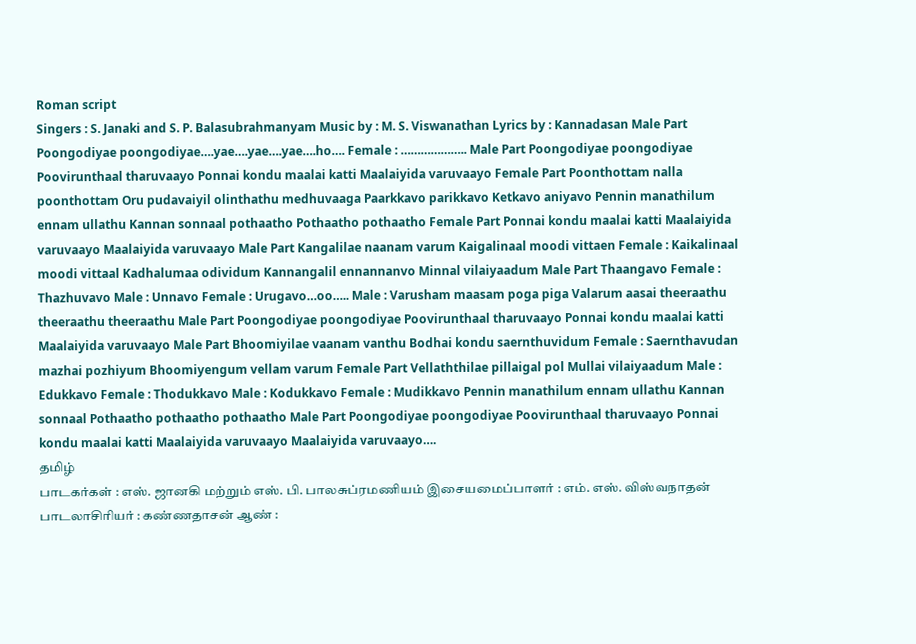Roman script
Singers : S. Janaki and S. P. Balasubrahmanyam Music by : M. S. Viswanathan Lyrics by : Kannadasan Male Part Poongodiyae poongodiyae….yae….yae….yae….ho…. Female : ……………….. Male Part Poongodiyae poongodiyae Poovirunthaal tharuvaayo Ponnai kondu maalai katti Maalaiyida varuvaayo Female Part Poonthottam nalla poonthottam Oru pudavaiyil olinthathu medhuvaaga Paarkkavo parikkavo Ketkavo aniyavo Pennin manathilum ennam ullathu Kannan sonnaal pothaatho Pothaatho pothaatho Female Part Ponnai kondu maalai katti Maalaiyida varuvaayo Maalaiyida varuvaayo Male Part Kangalilae naanam varum Kaigalinaal moodi vittaen Female : Kaikalinaal moodi vittaal Kadhalumaa odividum Kannangalil ennannanvo Minnal vilaiyaadum Male Part Thaangavo Female : Thazhuvavo Male : Unnavo Female : Urugavo…oo….. Male : Varusham maasam poga piga Valarum aasai theeraathu theeraathu theeraathu Male Part Poongodiyae poongodiyae Poovirunthaal tharuvaayo Ponnai kondu maalai katti Maalaiyida varuvaayo Male Part Bhoomiyilae vaanam vanthu Bodhai kondu saernthuvidum Female : Saernthavudan mazhai pozhiyum Bhoomiyengum vellam varum Female Part Vellaththilae pillaigal pol Mullai vilaiyaadum Male : Edukkavo Female : Thodukkavo Male : Kodukkavo Female : Mudikkavo Pennin manathilum ennam ullathu Kannan sonnaal Pothaatho pothaatho pothaatho Male Part Poongodiyae poongodiyae Poovirunthaal tharuvaayo Ponnai kondu maalai katti Maalaiyida varuvaayo Maalaiyida varuvaayo….
தமிழ்
பாடகர்கள் : எஸ். ஜானகி மற்றும் எஸ். பி. பாலசுப்ரமணியம் இசையமைப்பாளர் : எம். எஸ். விஸ்வநாதன் பாடலாசிரியர் : கண்ணதாசன் ஆண் :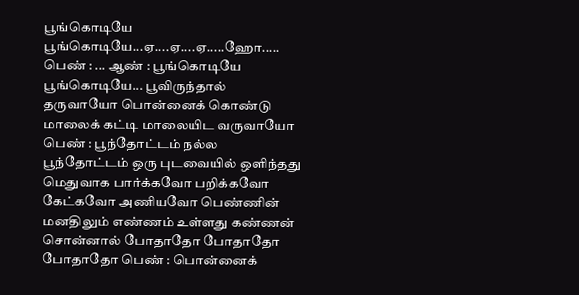பூங்கொடியே பூங்கொடியே...ஏ....ஏ....ஏ.....ஹோ..... பெண் : ... ஆண் : பூங்கொடியே பூங்கொடியே... பூவிருந்தால் தருவாயோ பொன்னைக் கொண்டு மாலைக் கட்டி மாலையிட வருவாயோ பெண் : பூந்தோட்டம் நல்ல பூந்தோட்டம் ஒரு புடவையில் ஒளிந்தது மெதுவாக பார்க்கவோ பறிக்கவோ கேட்கவோ அணியவோ பெண்ணின் மனதிலும் எண்ணம் உள்ளது கண்ணன் சொன்னால் போதாதோ போதாதோ போதாதோ பெண் : பொன்னைக்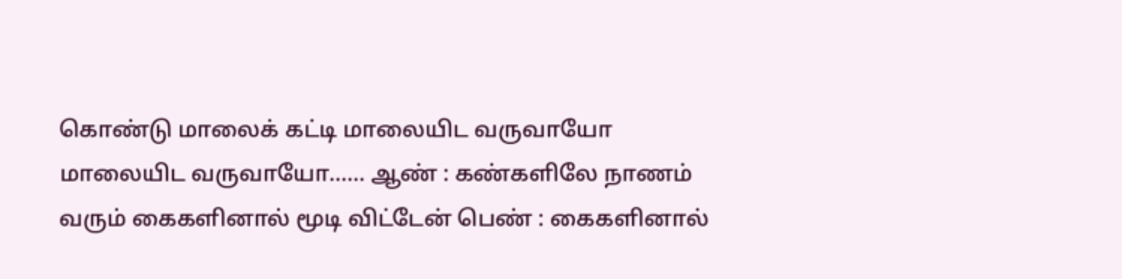கொண்டு மாலைக் கட்டி மாலையிட வருவாயோ மாலையிட வருவாயோ...... ஆண் : கண்களிலே நாணம் வரும் கைகளினால் மூடி விட்டேன் பெண் : கைகளினால்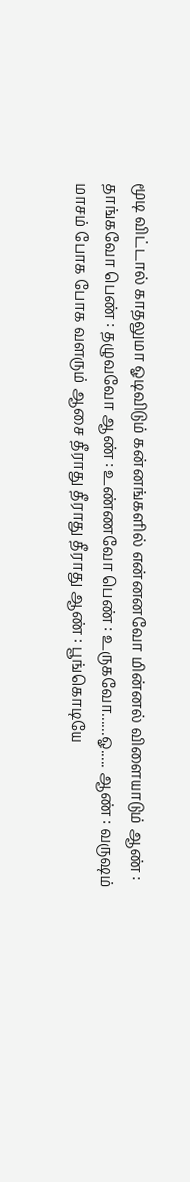மூடி விட்டால் காதலுமா ஓடிவிடும் கன்னங்களில் என்னனவோ மின்னல் விளையாடும் ஆண் : தாங்கவோ பெண் : தழுவவோ ஆண் : உண்ணவோ பெண் : உருகவோ......ஓ..... ஆண் : வருஷம் மாசம் போக போக வளரும் ஆசை தீராது தீராது தீராது ஆண் : பூங்கொடியே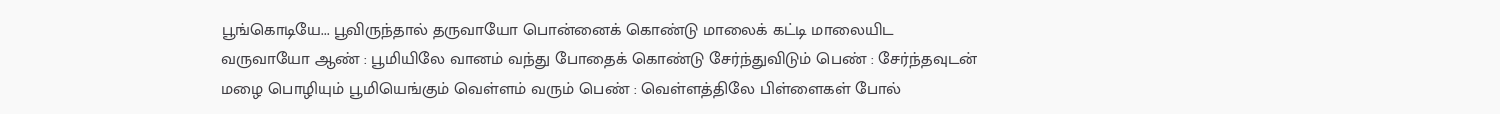பூங்கொடியே... பூவிருந்தால் தருவாயோ பொன்னைக் கொண்டு மாலைக் கட்டி மாலையிட வருவாயோ ஆண் : பூமியிலே வானம் வந்து போதைக் கொண்டு சேர்ந்துவிடும் பெண் : சேர்ந்தவுடன் மழை பொழியும் பூமியெங்கும் வெள்ளம் வரும் பெண் : வெள்ளத்திலே பிள்ளைகள் போல்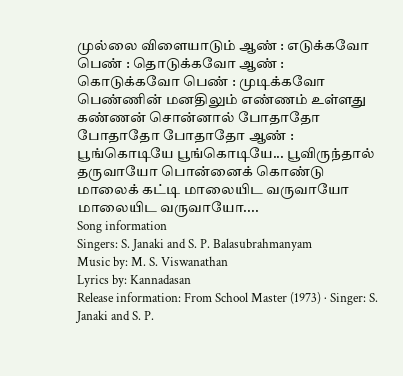முல்லை விளையாடும் ஆண் : எடுக்கவோ பெண் : தொடுக்கவோ ஆண் : கொடுக்கவோ பெண் : முடிக்கவோ பெண்ணின் மனதிலும் எண்ணம் உள்ளது கண்ணன் சொன்னால் போதாதோ போதாதோ போதாதோ ஆண் : பூங்கொடியே பூங்கொடியே... பூவிருந்தால் தருவாயோ பொன்னைக் கொண்டு மாலைக் கட்டி மாலையிட வருவாயோ மாலையிட வருவாயோ....
Song information
Singers: S. Janaki and S. P. Balasubrahmanyam
Music by: M. S. Viswanathan
Lyrics by: Kannadasan
Release information: From School Master (1973) · Singer: S. Janaki and S. P.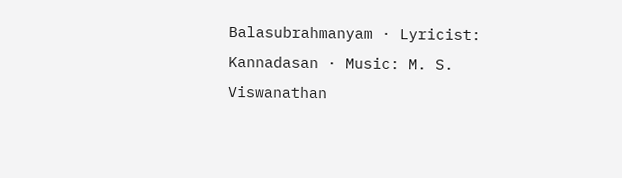Balasubrahmanyam · Lyricist: Kannadasan · Music: M. S. Viswanathan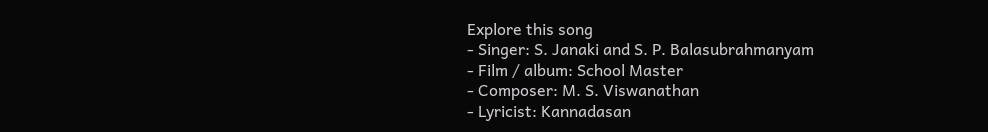Explore this song
- Singer: S. Janaki and S. P. Balasubrahmanyam
- Film / album: School Master
- Composer: M. S. Viswanathan
- Lyricist: Kannadasan